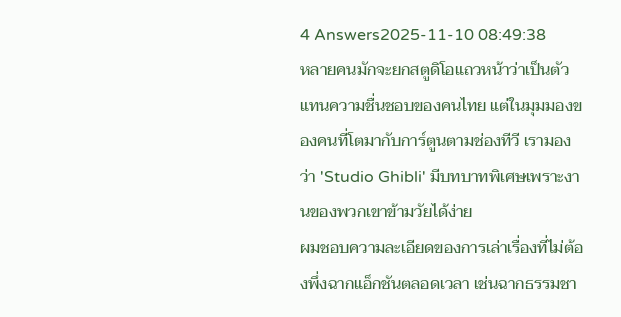4 Answers2025-11-10 08:49:38
หลายคนมักจะยกสตูดิโอแถวหน้าว่าเป็นตัวแทนความชื่นชอบของคนไทย แต่ในมุมมองของคนที่โตมากับการ์ตูนตามช่องทีวี เรามองว่า 'Studio Ghibli' มีบทบาทพิเศษเพราะงานของพวกเขาข้ามวัยได้ง่าย
ผมชอบความละเอียดของการเล่าเรื่องที่ไม่ต้องพึ่งฉากแอ็กชันตลอดเวลา เช่นฉากธรรมชา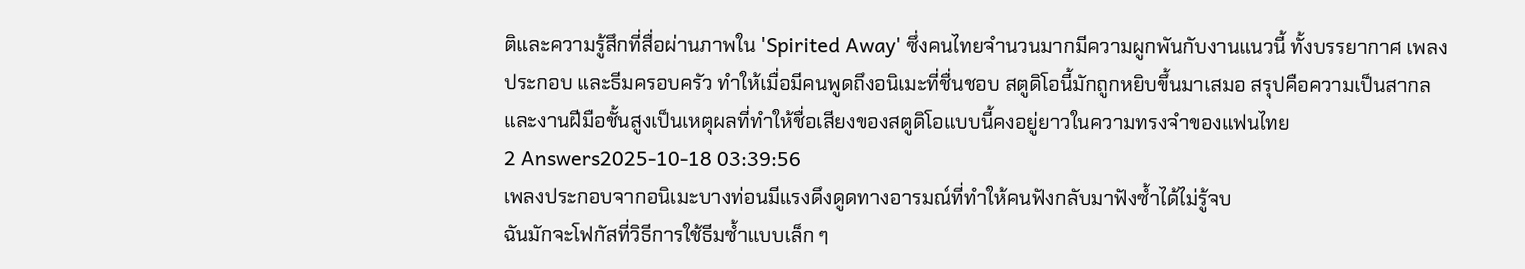ติและความรู้สึกที่สื่อผ่านภาพใน 'Spirited Away' ซึ่งคนไทยจำนวนมากมีความผูกพันกับงานแนวนี้ ทั้งบรรยากาศ เพลงประกอบ และธีมครอบครัว ทำให้เมื่อมีคนพูดถึงอนิเมะที่ชื่นชอบ สตูดิโอนี้มักถูกหยิบขึ้นมาเสมอ สรุปคือความเป็นสากลและงานฝีมือชั้นสูงเป็นเหตุผลที่ทำให้ชื่อเสียงของสตูดิโอแบบนี้คงอยู่ยาวในความทรงจำของแฟนไทย
2 Answers2025-10-18 03:39:56
เพลงประกอบจากอนิเมะบางท่อนมีแรงดึงดูดทางอารมณ์ที่ทำให้คนฟังกลับมาฟังซ้ำได้ไม่รู้จบ
ฉันมักจะโฟกัสที่วิธีการใช้ธีมซ้ำแบบเล็ก ๆ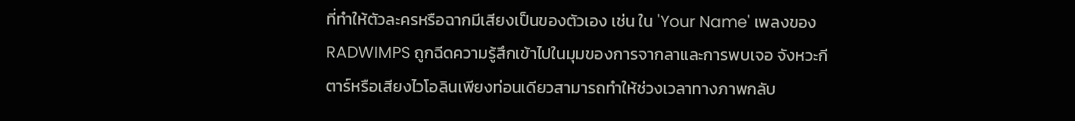ที่ทำให้ตัวละครหรือฉากมีเสียงเป็นของตัวเอง เช่น ใน 'Your Name' เพลงของ RADWIMPS ถูกฉีดความรู้สึกเข้าไปในมุมของการจากลาและการพบเจอ จังหวะกีตาร์หรือเสียงไวโอลินเพียงท่อนเดียวสามารถทำให้ช่วงเวลาทางภาพกลับ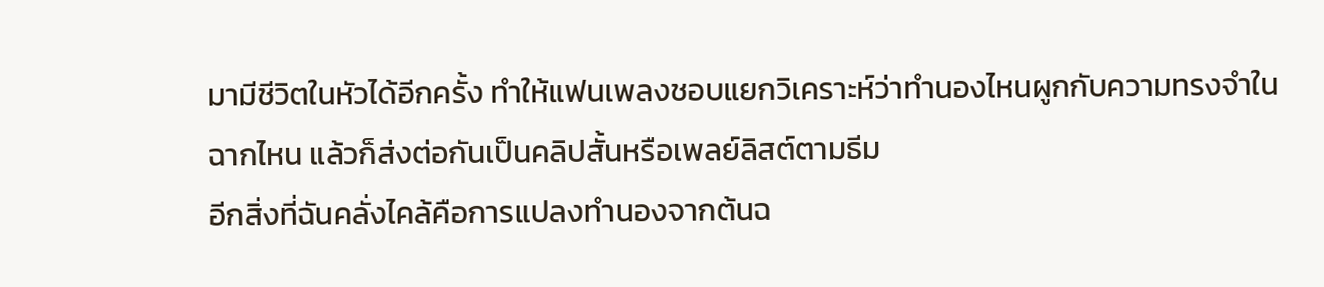มามีชีวิตในหัวได้อีกครั้ง ทำให้แฟนเพลงชอบแยกวิเคราะห์ว่าทำนองไหนผูกกับความทรงจำในฉากไหน แล้วก็ส่งต่อกันเป็นคลิปสั้นหรือเพลย์ลิสต์ตามธีม
อีกสิ่งที่ฉันคลั่งไคล้คือการแปลงทำนองจากต้นฉ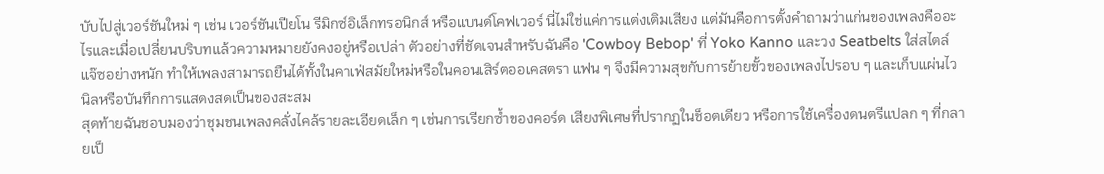บับไปสู่เวอร์ชันใหม่ ๆ เช่น เวอร์ชันเปียโน รีมิกซ์อิเล็กทรอนิกส์ หรือแบนด์โคฟเวอร์ นี่ไม่ใช่แค่การแต่งเติมเสียง แต่มันคือการตั้งคำถามว่าแก่นของเพลงคืออะไรและเมื่อเปลี่ยนบริบทแล้วความหมายยังคงอยู่หรือเปล่า ตัวอย่างที่ชัดเจนสำหรับฉันคือ 'Cowboy Bebop' ที่ Yoko Kanno และวง Seatbelts ใส่สไตล์แจ๊ซอย่างหนัก ทำให้เพลงสามารถยืนได้ทั้งในคาเฟ่สมัยใหม่หรือในคอนเสิร์ตออเคสตรา แฟน ๆ จึงมีความสุขกับการย้ายขั้วของเพลงไปรอบ ๆ และเก็บแผ่นไวนิลหรือบันทึกการแสดงสดเป็นของสะสม
สุดท้ายฉันชอบมองว่าชุมชนเพลงคลั่งไคล้รายละเอียดเล็ก ๆ เช่นการเรียกซ้ำของคอร์ด เสียงพิเศษที่ปรากฏในช็อตเดียว หรือการใช้เครื่องดนตรีแปลก ๆ ที่กลายเป็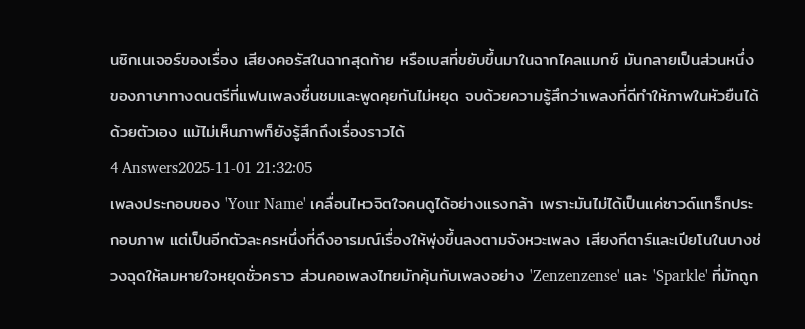นซิกเนเจอร์ของเรื่อง เสียงคอรัสในฉากสุดท้าย หรือเบสที่ขยับขึ้นมาในฉากไคลแมกซ์ มันกลายเป็นส่วนหนึ่งของภาษาทางดนตรีที่แฟนเพลงชื่นชมและพูดคุยกันไม่หยุด จบด้วยความรู้สึกว่าเพลงที่ดีทำให้ภาพในหัวยืนได้ด้วยตัวเอง แม้ไม่เห็นภาพก็ยังรู้สึกถึงเรื่องราวได้
4 Answers2025-11-01 21:32:05
เพลงประกอบของ 'Your Name' เคลื่อนไหวจิตใจคนดูได้อย่างแรงกล้า เพราะมันไม่ได้เป็นแค่ซาวด์แทร็กประกอบภาพ แต่เป็นอีกตัวละครหนึ่งที่ดึงอารมณ์เรื่องให้พุ่งขึ้นลงตามจังหวะเพลง เสียงกีตาร์และเปียโนในบางช่วงฉุดให้ลมหายใจหยุดชั่วคราว ส่วนคอเพลงไทยมักคุ้นกับเพลงอย่าง 'Zenzenzense' และ 'Sparkle' ที่มักถูก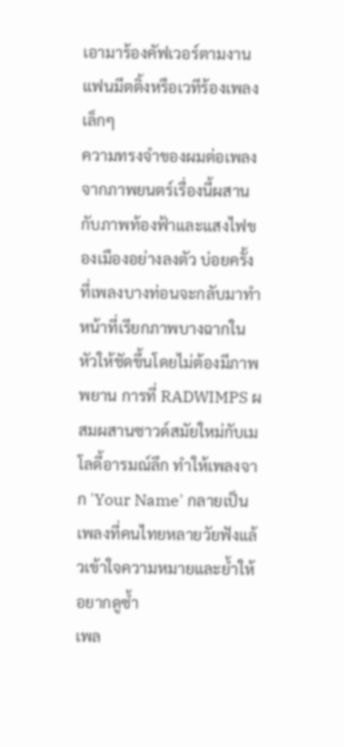เอามาร้องคัฟเวอร์ตามงานแฟนมีตติ้งหรือเวทีร้องเพลงเล็กๆ
ความทรงจำของผมต่อเพลงจากภาพยนตร์เรื่องนี้ผสานกับภาพท้องฟ้าและแสงไฟของเมืองอย่างลงตัว บ่อยครั้งที่เพลงบางท่อนจะกลับมาทำหน้าที่เรียกภาพบางฉากในหัวให้ชัดขึ้นโดยไม่ต้องมีภาพพยาน การที่ RADWIMPS ผสมผสานซาวด์สมัยใหม่กับเมโลดี้อารมณ์ลึก ทำให้เพลงจาก 'Your Name' กลายเป็นเพลงที่คนไทยหลายวัยฟังแล้วเข้าใจความหมายและย้ำให้อยากดูซ้ำ
เพล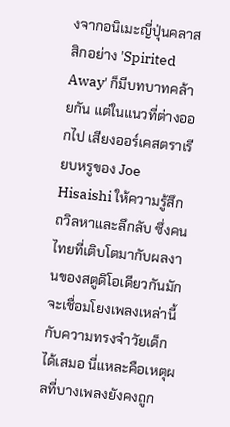งจากอนิเมะญี่ปุ่นคลาสสิกอย่าง 'Spirited Away' ก็มีบทบาทคล้ายกัน แต่ในแนวที่ต่างออกไป เสียงออร์เคสตราเรียบหรูของ Joe Hisaishi ให้ความรู้สึกถวิลหาและลึกลับ ซึ่งคนไทยที่เติบโตมากับผลงานของสตูดิโอเดียวกันมักจะเชื่อมโยงเพลงเหล่านี้กับความทรงจำวัยเด็กได้เสมอ นี่แหละคือเหตุผลที่บางเพลงยังคงถูก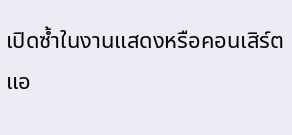เปิดซ้ำในงานแสดงหรือคอนเสิร์ตแอ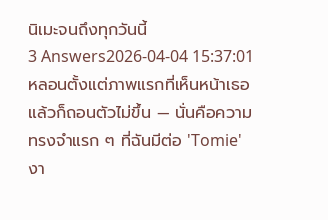นิเมะจนถึงทุกวันนี้
3 Answers2026-04-04 15:37:01
หลอนตั้งแต่ภาพแรกที่เห็นหน้าเธอแล้วก็ถอนตัวไม่ขึ้น — นั่นคือความทรงจำแรก ๆ ที่ฉันมีต่อ 'Tomie' งา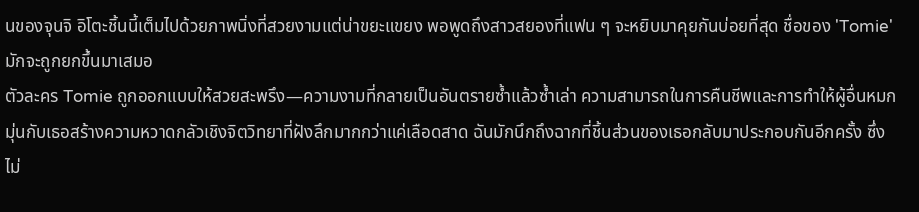นของจุนจิ อิโตะชิ้นนี้เต็มไปด้วยภาพนิ่งที่สวยงามแต่น่าขยะแขยง พอพูดถึงสาวสยองที่แฟน ๆ จะหยิบมาคุยกันบ่อยที่สุด ชื่อของ 'Tomie' มักจะถูกยกขึ้นมาเสมอ
ตัวละคร Tomie ถูกออกแบบให้สวยสะพรึง—ความงามที่กลายเป็นอันตรายซ้ำแล้วซ้ำเล่า ความสามารถในการคืนชีพและการทำให้ผู้อื่นหมกมุ่นกับเธอสร้างความหวาดกลัวเชิงจิตวิทยาที่ฝังลึกมากกว่าแค่เลือดสาด ฉันมักนึกถึงฉากที่ชิ้นส่วนของเธอกลับมาประกอบกันอีกครั้ง ซึ่งไม่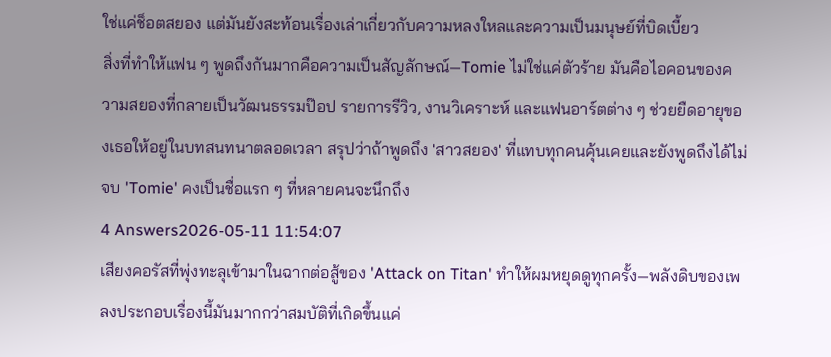ใช่แค่ช็อตสยอง แต่มันยังสะท้อนเรื่องเล่าเกี่ยวกับความหลงใหลและความเป็นมนุษย์ที่บิดเบี้ยว
สิ่งที่ทำให้แฟน ๆ พูดถึงกันมากคือความเป็นสัญลักษณ์—Tomie ไม่ใช่แค่ตัวร้าย มันคือไอคอนของความสยองที่กลายเป็นวัฒนธรรมป๊อป รายการรีวิว, งานวิเคราะห์ และแฟนอาร์ตต่าง ๆ ช่วยยืดอายุของเธอให้อยู่ในบทสนทนาตลอดเวลา สรุปว่าถ้าพูดถึง 'สาวสยอง' ที่แทบทุกคนคุ้นเคยและยังพูดถึงได้ไม่จบ 'Tomie' คงเป็นชื่อแรก ๆ ที่หลายคนจะนึกถึง
4 Answers2026-05-11 11:54:07
เสียงคอรัสที่พุ่งทะลุเข้ามาในฉากต่อสู้ของ 'Attack on Titan' ทำให้ผมหยุดดูทุกครั้ง—พลังดิบของเพลงประกอบเรื่องนี้มันมากกว่าสมบัติที่เกิดขึ้นแค่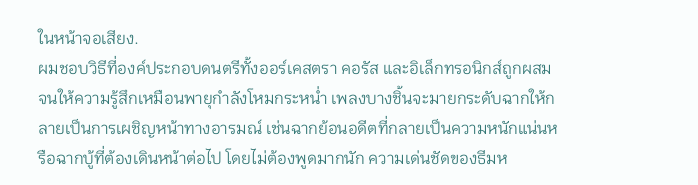ในหน้าจอเสียง.
ผมชอบวิธีที่องค์ประกอบดนตรีทั้งออร์เคสตรา คอรัส และอิเล็กทรอนิกส์ถูกผสมจนให้ความรู้สึกเหมือนพายุกำลังโหมกระหน่ำ เพลงบางชิ้นจะมายกระดับฉากให้กลายเป็นการเผชิญหน้าทางอารมณ์ เช่นฉากย้อนอดีตที่กลายเป็นความหนักแน่นหรือฉากบู้ที่ต้องเดินหน้าต่อไป โดยไม่ต้องพูดมากนัก ความเด่นชัดของธีมห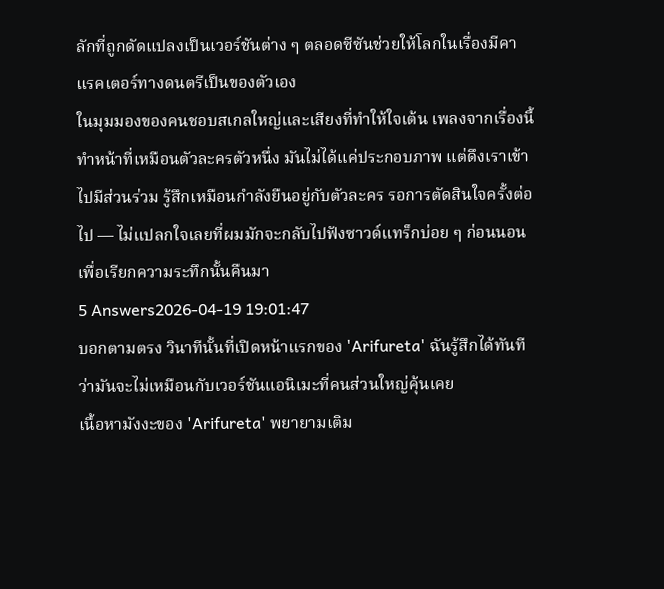ลักที่ถูกดัดแปลงเป็นเวอร์ชันต่าง ๆ ตลอดซีซันช่วยให้โลกในเรื่องมีคาแรคเตอร์ทางดนตรีเป็นของตัวเอง
ในมุมมองของคนชอบสเกลใหญ่และเสียงที่ทำให้ใจเต้น เพลงจากเรื่องนี้ทำหน้าที่เหมือนตัวละครตัวหนึ่ง มันไม่ได้แค่ประกอบภาพ แต่ดึงเราเข้าไปมีส่วนร่วม รู้สึกเหมือนกำลังยืนอยู่กับตัวละคร รอการตัดสินใจครั้งต่อไป — ไม่แปลกใจเลยที่ผมมักจะกลับไปฟังซาวด์แทร็กบ่อย ๆ ก่อนนอนเพื่อเรียกความระทึกนั้นคืนมา
5 Answers2026-04-19 19:01:47
บอกตามตรง วินาทีนั้นที่เปิดหน้าแรกของ 'Arifureta' ฉันรู้สึกได้ทันทีว่ามันจะไม่เหมือนกับเวอร์ชันแอนิเมะที่คนส่วนใหญ่คุ้นเคย
เนื้อหามังงะของ 'Arifureta' พยายามเติม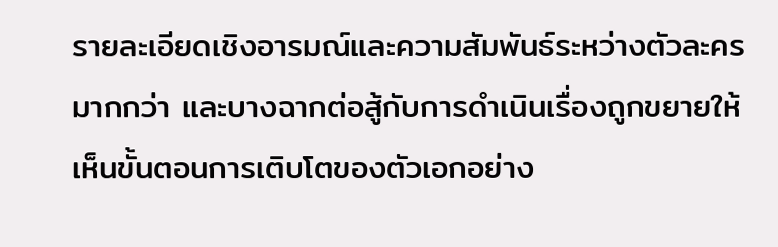รายละเอียดเชิงอารมณ์และความสัมพันธ์ระหว่างตัวละครมากกว่า และบางฉากต่อสู้กับการดำเนินเรื่องถูกขยายให้เห็นขั้นตอนการเติบโตของตัวเอกอย่าง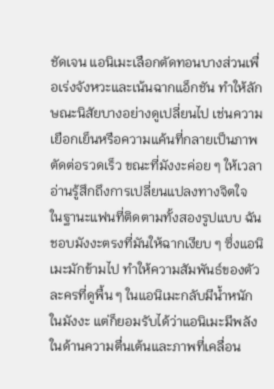ชัดเจน แอนิเมะเลือกตัดทอนบางส่วนเพื่อเร่งจังหวะและเน้นฉากแอ็กชัน ทำให้ลักษณะนิสัยบางอย่างดูเปลี่ยนไป เช่นความเยือกเย็นหรือความแค้นที่กลายเป็นภาพตัดต่อรวดเร็ว ขณะที่มังงะค่อย ๆ ให้เวลาอ่านรู้สึกถึงการเปลี่ยนแปลงทางจิตใจ
ในฐานะแฟนที่ติดตามทั้งสองรูปแบบ ฉันชอบมังงะตรงที่มันให้ฉากเงียบ ๆ ซึ่งแอนิเมะมักข้ามไป ทำให้ความสัมพันธ์ของตัวละครที่ดูพื้น ๆ ในแอนิเมะกลับมีน้ำหนักในมังงะ แต่ก็ยอมรับได้ว่าแอนิเมะมีพลังในด้านความตื่นเต้นและภาพที่เคลื่อน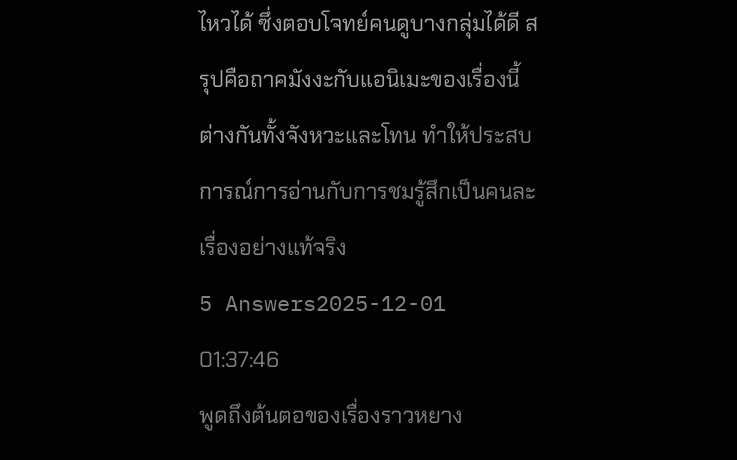ไหวได้ ซึ่งตอบโจทย์คนดูบางกลุ่มได้ดี สรุปคือถาคมังงะกับแอนิเมะของเรื่องนี้ต่างกันทั้งจังหวะและโทน ทำให้ประสบการณ์การอ่านกับการชมรู้สึกเป็นคนละเรื่องอย่างแท้จริง
5 Answers2025-12-01 01:37:46
พูดถึงต้นตอของเรื่องราวหยาง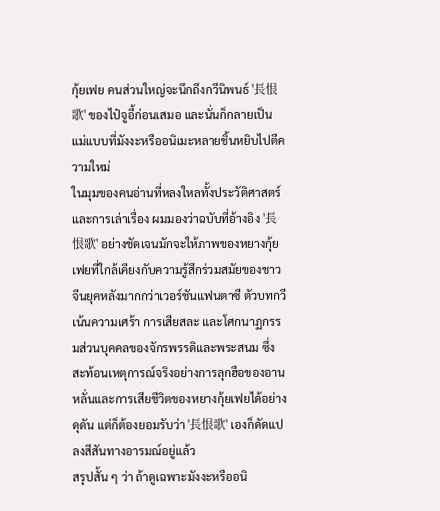กุ้ยเฟย คนส่วนใหญ่จะนึกถึงกวีนิพนธ์ '長恨歌' ของไป๋จูอี้ก่อนเสมอ และนั่นก็กลายเป็นแม่แบบที่มังงะหรืออนิเมะหลายชิ้นหยิบไปตีความใหม่
ในมุมของคนอ่านที่หลงใหลทั้งประวัติศาสตร์และการเล่าเรื่อง ผมมองว่าฉบับที่อ้างอิง '長恨歌' อย่างชัดเจนมักจะให้ภาพของหยางกุ้ยเฟยที่ใกล้เคียงกับความรู้สึกร่วมสมัยของชาวจีนยุคหลังมากกว่าเวอร์ชันแฟนตาซี ตัวบทกวีเน้นความเศร้า การเสียสละ และโศกนาฏกรรมส่วนบุคคลของจักรพรรดิและพระสนม ซึ่งสะท้อนเหตุการณ์จริงอย่างการลุกฮือของอานหลั่นและการเสียชีวิตของหยางกุ้ยเฟยได้อย่างดุดัน แต่ก็ต้องยอมรับว่า '長恨歌' เองก็ดัดแปลงสีสันทางอารมณ์อยู่แล้ว
สรุปสั้น ๆ ว่า ถ้าดูเฉพาะมังงะหรืออนิ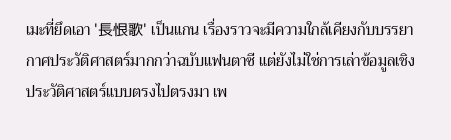เมะที่ยึดเอา '長恨歌' เป็นแกน เรื่องราวจะมีความใกล้เคียงกับบรรยากาศประวัติศาสตร์มากกว่าฉบับแฟนตาซี แต่ยังไม่ใช่การเล่าข้อมูลเชิงประวัติศาสตร์แบบตรงไปตรงมา เพ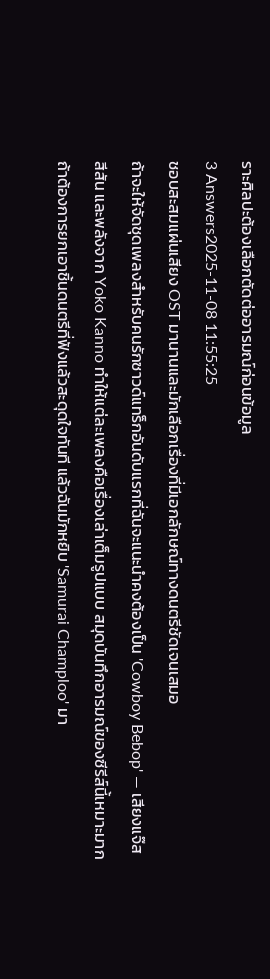ราะศิลปะต้องเลือกตัดต่ออารมณ์ก่อนข้อมูล
3 Answers2025-11-08 11:55:25
ชอบสะสมแผ่นเสียง OST มานานและมักเลือกเรื่องที่มีเอกลักษณ์ทางดนตรีชัดเจนเสมอ
ถ้าจะให้จัดชุดเพลงสำหรับคนรักซาวด์แทร็กอันดับแรกที่ฉันจะแนะนำคงต้องเป็น 'Cowboy Bebop' — เสียงแจ๊ส สีสัน และพลังจาก Yoko Kanno ทำให้แต่ละเพลงคือเรื่องเล่าเต็มรูปแบบ สมุดบันทึกอารมณ์ของซีรีส์นี้เหมาะมากถ้าต้องการยกเอาชิ้นดนตรีที่ฟังแล้วสะดุดใจทันที แล้วฉันมักหยิบ 'Samurai Champloo' มา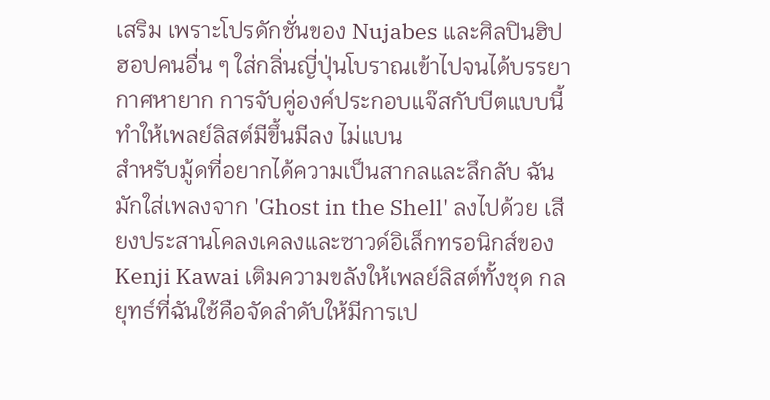เสริม เพราะโปรดักชั่นของ Nujabes และศิลปินฮิปฮอปคนอื่น ๆ ใส่กลิ่นญี่ปุ่นโบราณเข้าไปจนได้บรรยากาศหายาก การจับคู่องค์ประกอบแจ๊สกับบีตแบบนี้ทำให้เพลย์ลิสต์มีขึ้นมีลง ไม่แบน
สำหรับมู้ดที่อยากได้ความเป็นสากลและลึกลับ ฉันมักใส่เพลงจาก 'Ghost in the Shell' ลงไปด้วย เสียงประสานโคลงเคลงและซาวด์อิเล็กทรอนิกส์ของ Kenji Kawai เติมความขลังให้เพลย์ลิสต์ทั้งชุด กลยุทธ์ที่ฉันใช้คือจัดลำดับให้มีการเป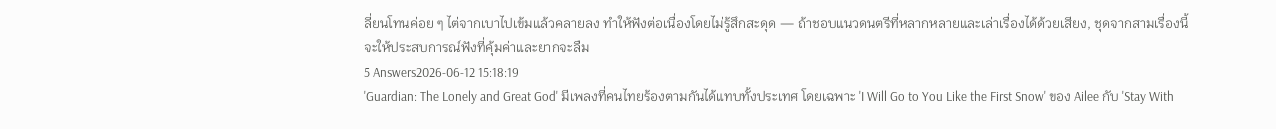ลี่ยนโทนค่อย ๆ ไต่จากเบาไปเข้มแล้วคลายลง ทำให้ฟังต่อเนื่องโดยไม่รู้สึกสะดุด — ถ้าชอบแนวดนตรีที่หลากหลายและเล่าเรื่องได้ด้วยเสียง, ชุดจากสามเรื่องนี้จะให้ประสบการณ์ฟังที่คุ้มค่าและยากจะลืม
5 Answers2026-06-12 15:18:19
'Guardian: The Lonely and Great God' มีเพลงที่คนไทยร้องตามกันได้แทบทั้งประเทศ โดยเฉพาะ 'I Will Go to You Like the First Snow' ของ Ailee กับ 'Stay With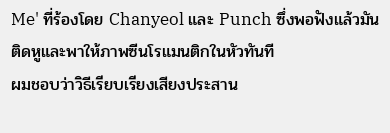Me' ที่ร้องโดย Chanyeol และ Punch ซึ่งพอฟังแล้วมันติดหูและพาให้ภาพซีนโรแมนติกในหัวทันที
ผมชอบว่าวิธีเรียบเรียงเสียงประสาน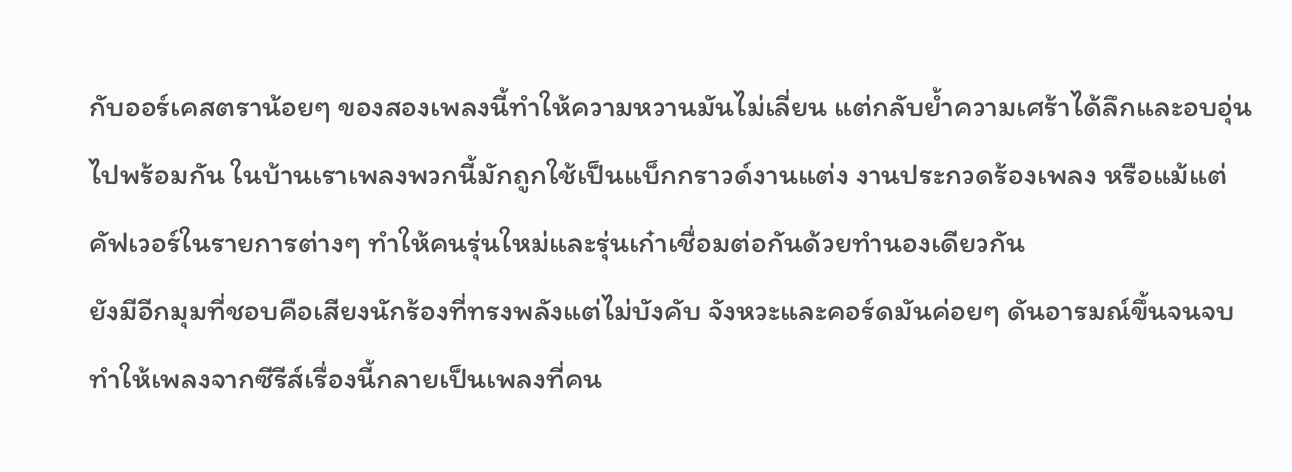กับออร์เคสตราน้อยๆ ของสองเพลงนี้ทำให้ความหวานมันไม่เลี่ยน แต่กลับย้ำความเศร้าได้ลึกและอบอุ่นไปพร้อมกัน ในบ้านเราเพลงพวกนี้มักถูกใช้เป็นแบ็กกราวด์งานแต่ง งานประกวดร้องเพลง หรือแม้แต่คัฟเวอร์ในรายการต่างๆ ทำให้คนรุ่นใหม่และรุ่นเก๋าเชื่อมต่อกันด้วยทำนองเดียวกัน
ยังมีอีกมุมที่ชอบคือเสียงนักร้องที่ทรงพลังแต่ไม่บังคับ จังหวะและคอร์ดมันค่อยๆ ดันอารมณ์ขึ้นจนจบ ทำให้เพลงจากซีรีส์เรื่องนี้กลายเป็นเพลงที่คน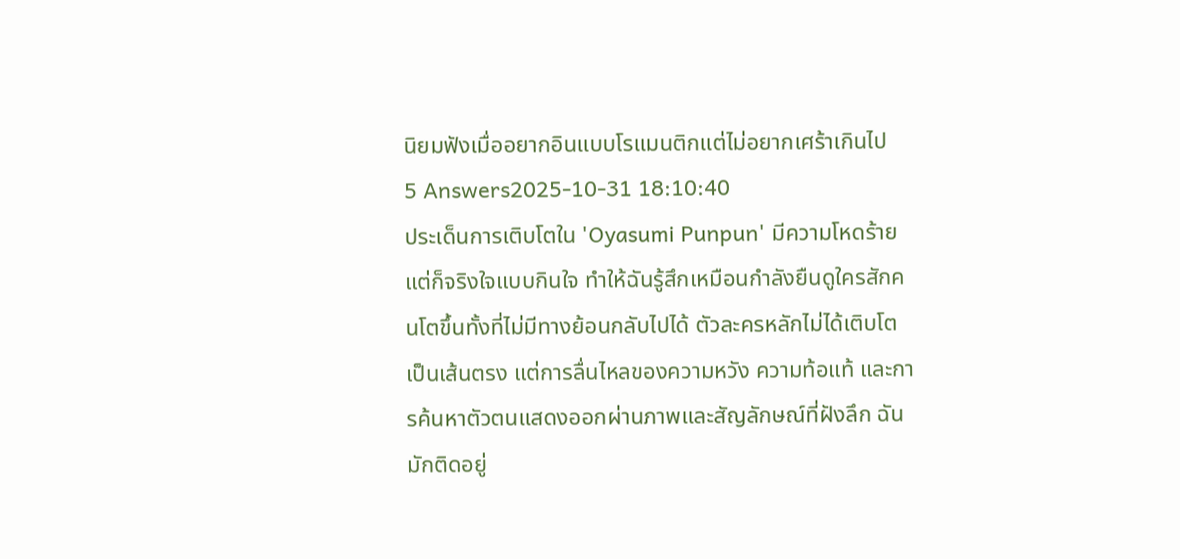นิยมฟังเมื่ออยากอินแบบโรแมนติกแต่ไม่อยากเศร้าเกินไป
5 Answers2025-10-31 18:10:40
ประเด็นการเติบโตใน 'Oyasumi Punpun' มีความโหดร้ายแต่ก็จริงใจแบบกินใจ ทำให้ฉันรู้สึกเหมือนกำลังยืนดูใครสักคนโตขึ้นทั้งที่ไม่มีทางย้อนกลับไปได้ ตัวละครหลักไม่ได้เติบโตเป็นเส้นตรง แต่การลื่นไหลของความหวัง ความท้อแท้ และการค้นหาตัวตนแสดงออกผ่านภาพและสัญลักษณ์ที่ฝังลึก ฉันมักติดอยู่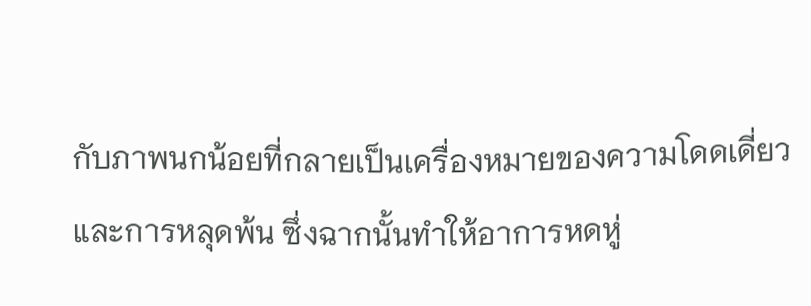กับภาพนกน้อยที่กลายเป็นเครื่องหมายของความโดดเดี่ยวและการหลุดพ้น ซึ่งฉากนั้นทำให้อาการหดหู่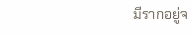มีรากอยู่จ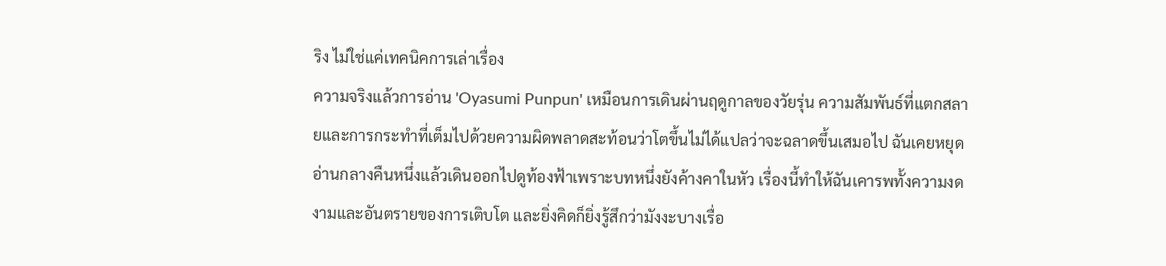ริง ไม่ใช่แค่เทคนิคการเล่าเรื่อง
ความจริงแล้วการอ่าน 'Oyasumi Punpun' เหมือนการเดินผ่านฤดูกาลของวัยรุ่น ความสัมพันธ์ที่แตกสลายและการกระทำที่เต็มไปด้วยความผิดพลาดสะท้อนว่าโตขึ้นไม่ได้แปลว่าจะฉลาดขึ้นเสมอไป ฉันเคยหยุดอ่านกลางคืนหนึ่งแล้วเดินออกไปดูท้องฟ้าเพราะบทหนึ่งยังค้างคาในหัว เรื่องนี้ทำให้ฉันเคารพทั้งความงดงามและอันตรายของการเติบโต และยิ่งคิดก็ยิ่งรู้สึกว่ามังงะบางเรื่อ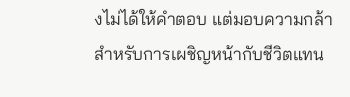งไม่ได้ให้คำตอบ แต่มอบความกล้าสำหรับการเผชิญหน้ากับชีวิตแทน